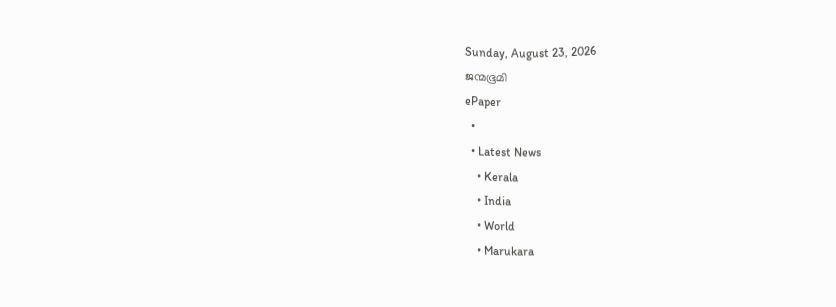Sunday, August 23, 2026
ജന്മഭൂമി
ePaper
  •
  • Latest News
    • Kerala
    • India
    • World
    • Marukara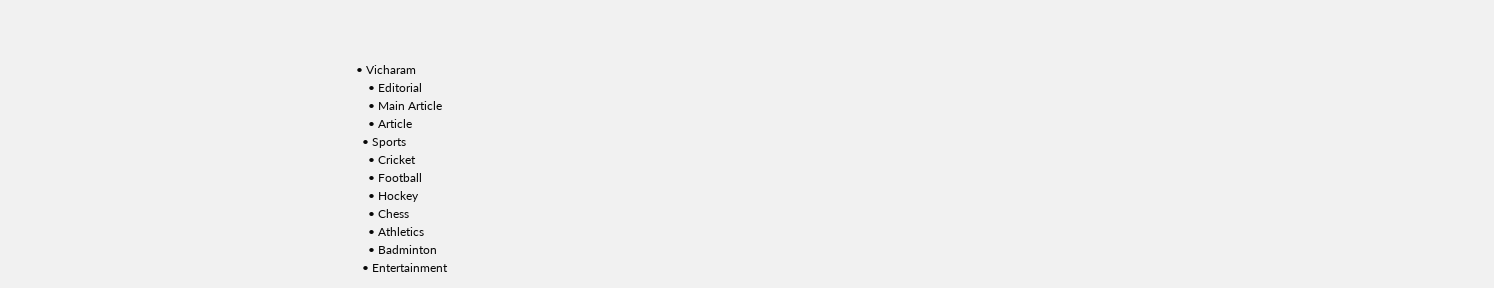• Vicharam
    • Editorial
    • Main Article
    • Article
  • Sports
    • Cricket
    • Football
    • Hockey
    • Chess
    • Athletics
    • Badminton
  • Entertainment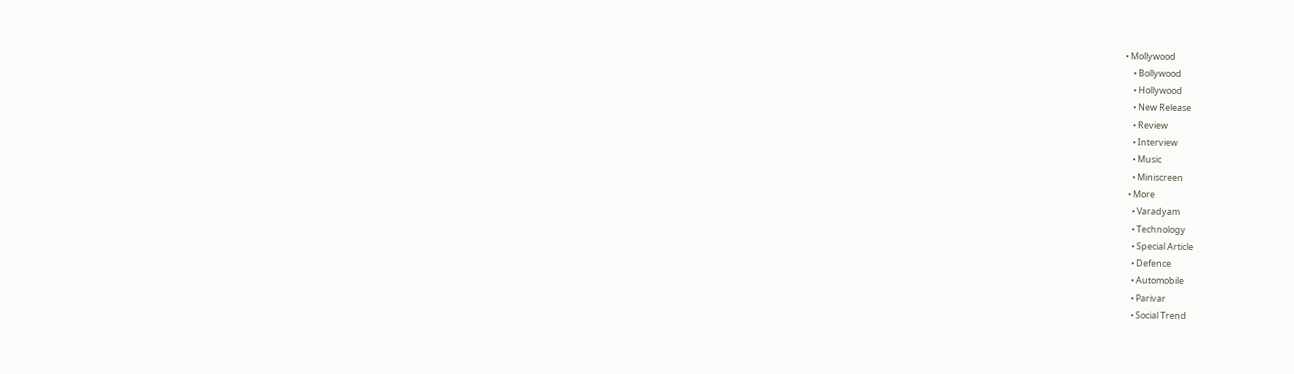• Mollywood
    • Bollywood
    • Hollywood
    • New Release
    • Review
    • Interview
    • Music
    • Miniscreen
  • More
    • Varadyam
    • Technology
    • Special Article
    • Defence
    • Automobile
    • Parivar
    • Social Trend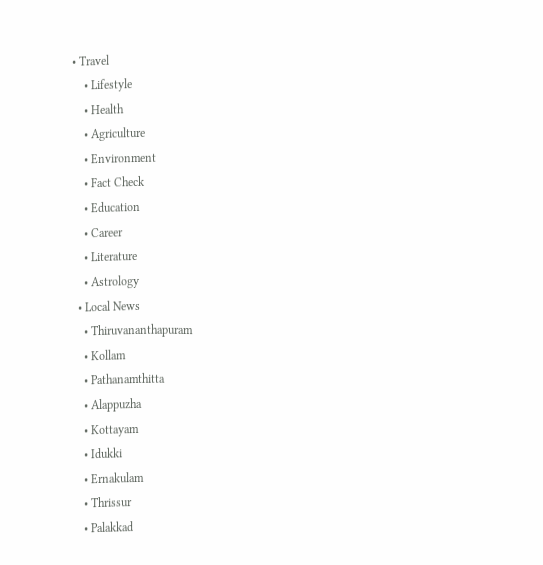• Travel
    • Lifestyle
    • Health
    • Agriculture
    • Environment
    • Fact Check
    • Education
    • Career
    • Literature
    • Astrology
  • Local News
    • Thiruvananthapuram
    • Kollam
    • Pathanamthitta
    • Alappuzha
    • Kottayam
    • Idukki
    • Ernakulam
    • Thrissur
    • Palakkad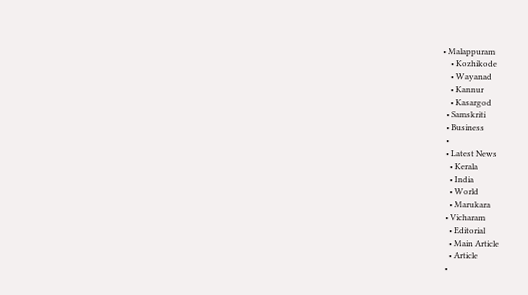• Malappuram
    • Kozhikode
    • Wayanad
    • Kannur
    • Kasargod
  • Samskriti
  • Business
  •
  • Latest News
    • Kerala
    • India
    • World
    • Marukara
  • Vicharam
    • Editorial
    • Main Article
    • Article
  •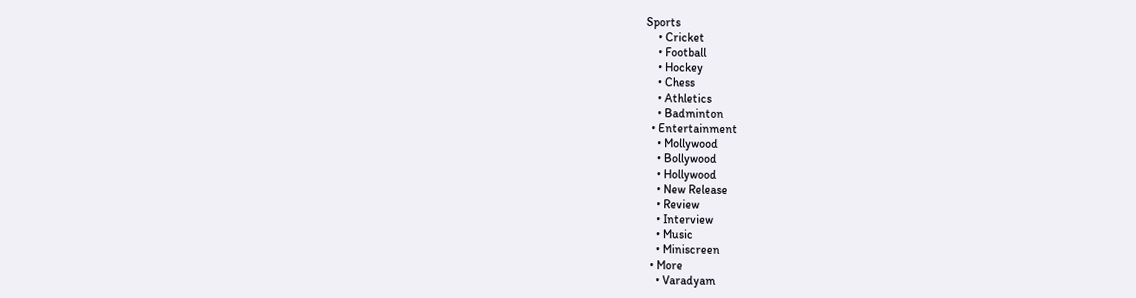Sports
    • Cricket
    • Football
    • Hockey
    • Chess
    • Athletics
    • Badminton
  • Entertainment
    • Mollywood
    • Bollywood
    • Hollywood
    • New Release
    • Review
    • Interview
    • Music
    • Miniscreen
  • More
    • Varadyam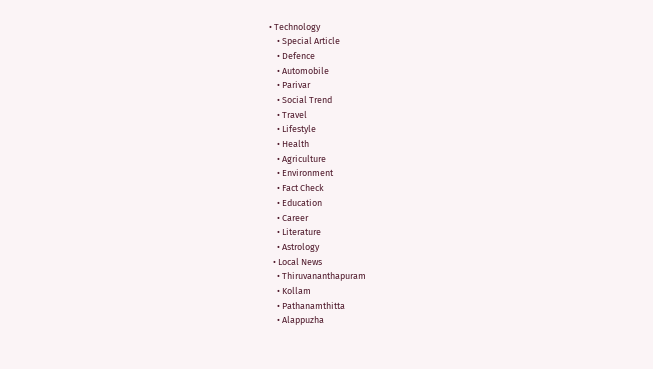• Technology
    • Special Article
    • Defence
    • Automobile
    • Parivar
    • Social Trend
    • Travel
    • Lifestyle
    • Health
    • Agriculture
    • Environment
    • Fact Check
    • Education
    • Career
    • Literature
    • Astrology
  • Local News
    • Thiruvananthapuram
    • Kollam
    • Pathanamthitta
    • Alappuzha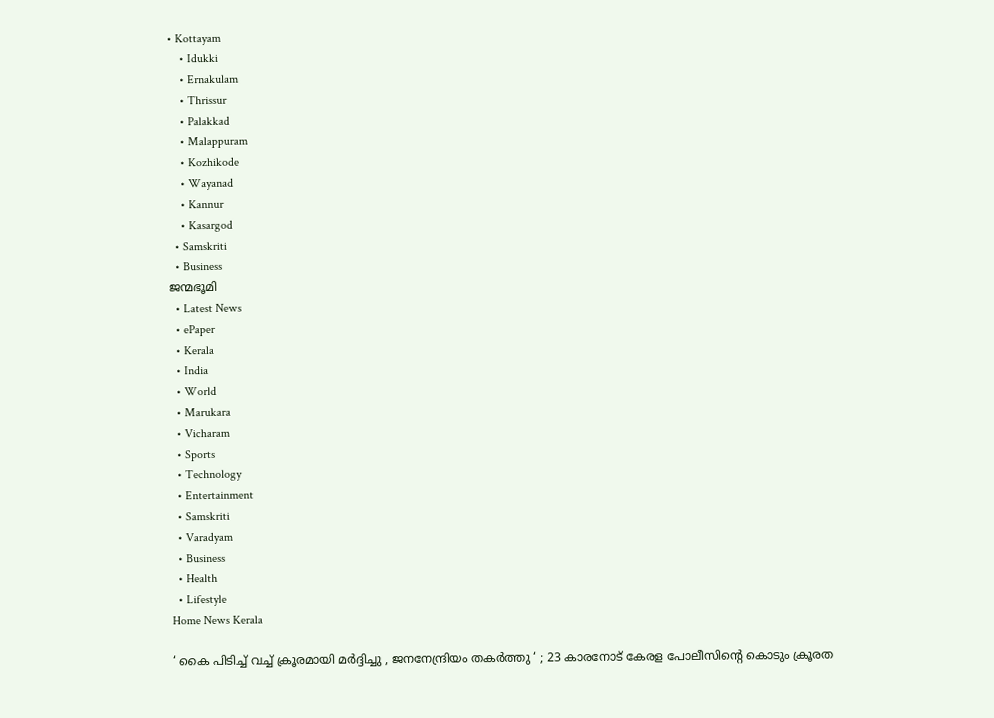• Kottayam
    • Idukki
    • Ernakulam
    • Thrissur
    • Palakkad
    • Malappuram
    • Kozhikode
    • Wayanad
    • Kannur
    • Kasargod
  • Samskriti
  • Business
ജന്മഭൂമി
  • Latest News
  • ePaper
  • Kerala
  • India
  • World
  • Marukara
  • Vicharam
  • Sports
  • Technology
  • Entertainment
  • Samskriti
  • Varadyam
  • Business
  • Health
  • Lifestyle
Home News Kerala

‘ കൈ പിടിച്ച് വച്ച് ക്രൂരമായി മർദ്ദിച്ചു , ജനനേന്ദ്രിയം തകർത്തു ‘ ; 23 കാരനോട് കേരള പോലീസിന്റെ കൊടും ക്രൂരത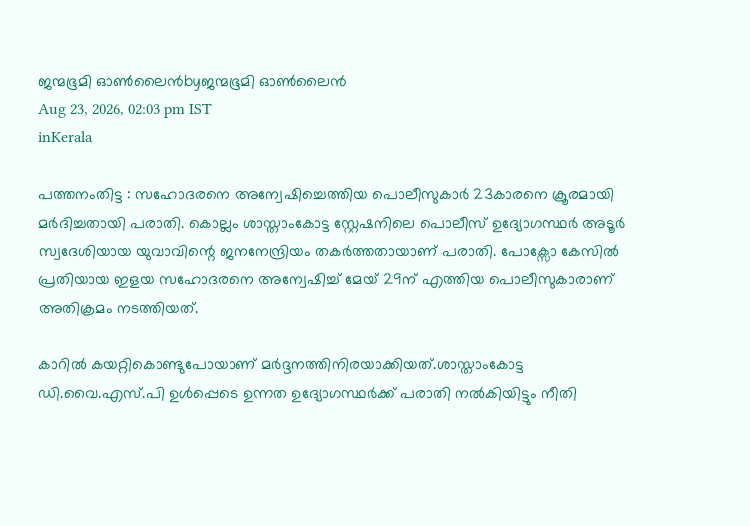ജന്മഭൂമി ഓണ്‍ലൈന്‍byജന്മഭൂമി ഓണ്‍ലൈന്‍
Aug 23, 2026, 02:03 pm IST
inKerala

പത്തനംതിട്ട : സഹോദരനെ അന്വേഷിച്ചെത്തിയ പൊലീസുകാർ 23കാരനെ ക്രൂരമായി മർദിച്ചതായി പരാതി. കൊല്ലം ശാസ്താംകോട്ട സ്റ്റേഷനിലെ പൊലീസ് ഉദ്യോഗസ്ഥർ അടൂർ സ്വദേശിയായ യുവാവിന്റെ ജനനേന്ദ്രിയം തകർത്തതായാണ് പരാതി. പോക്സോ കേസിൽ പ്രതിയായ ഇളയ സഹോദരനെ അന്വേഷിച്ച് മേയ് 29ന് എത്തിയ പൊലീസുകാരാണ് അതിക്രമം നടത്തിയത്.

കാറിൽ കയറ്റികൊണ്ടുപോയാണ് മർദ്ദനത്തിനിരയാക്കിയത്.ശാസ്താംകോട്ട ഡി.വൈ.എസ്.പി ഉൾപ്പെടെ ഉന്നത ഉദ്യോഗസ്ഥർക്ക് പരാതി നൽകിയിട്ടും നീതി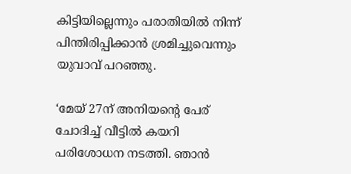കിട്ടിയില്ലെന്നും പരാതിയിൽ നിന്ന് പിന്തിരിപ്പിക്കാൻ ശ്രമിച്ചുവെന്നും യുവാവ് പറഞ്ഞു.

‘മേയ് 27ന് അനിയന്റെ പേര് ചോദിച്ച് വീട്ടിൽ കയറി പരിശോധന നടത്തി. ഞാൻ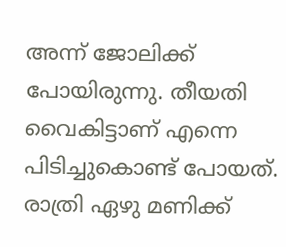അന്ന് ജോലിക്ക് പോയിരുന്നു. തീയതി വൈകിട്ടാണ് എന്നെ പിടിച്ചുകൊണ്ട് പോയത്. രാത്രി ഏഴു മണിക്ക്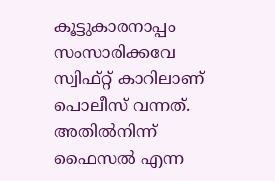കൂട്ടുകാരനാപ്പം സംസാരിക്കവേ സ്വിഫ്റ്റ് കാറിലാണ് പൊലീസ് വന്നത്. അതിൽനിന്ന് ഫൈസൽ എന്ന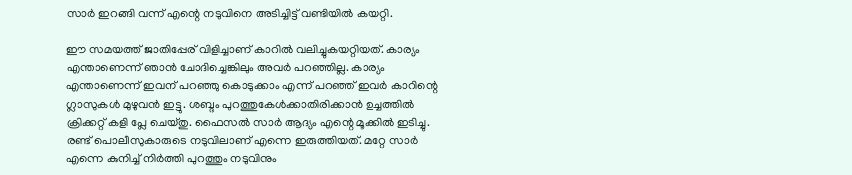സാർ ഇറങ്ങി വന്ന് എന്റെ നടുവിനെ അടിച്ചിട്ട് വണ്ടിയിൽ കയറ്റി.

ഈ സമയത്ത് ജാതിപ്പേര് വിളിച്ചാണ് കാറിൽ വലിച്ചുകയറ്റിയത്. കാര്യം എന്താണെന്ന് ഞാൻ ചോദിച്ചെങ്കിലും അവർ പറഞ്ഞില്ല. കാര്യം എന്താണെന്ന് ഇവന് പറഞ്ഞു കൊടുക്കാം എന്ന് പറഞ്ഞ് ഇവർ കാറിന്റെ ഗ്ലാസുകൾ മുഴുവൻ ഇട്ടു. ശബ്ദം പുറത്തുകേൾക്കാതിരിക്കാൻ ഉച്ചത്തിൽ ക്രിക്കറ്റ് കളി പ്ലേ ചെയ്തു. ഫൈസൽ സാർ ആദ്യം എന്റെ മൂക്കിൽ ഇടിച്ചു. രണ്ട് പൊലീസുകാരുടെ നടുവിലാണ് എന്നെ ഇരുത്തിയത്. മറ്റേ സാർ എന്നെ കുനിച്ച് നിർത്തി പുറത്തും നടുവിനും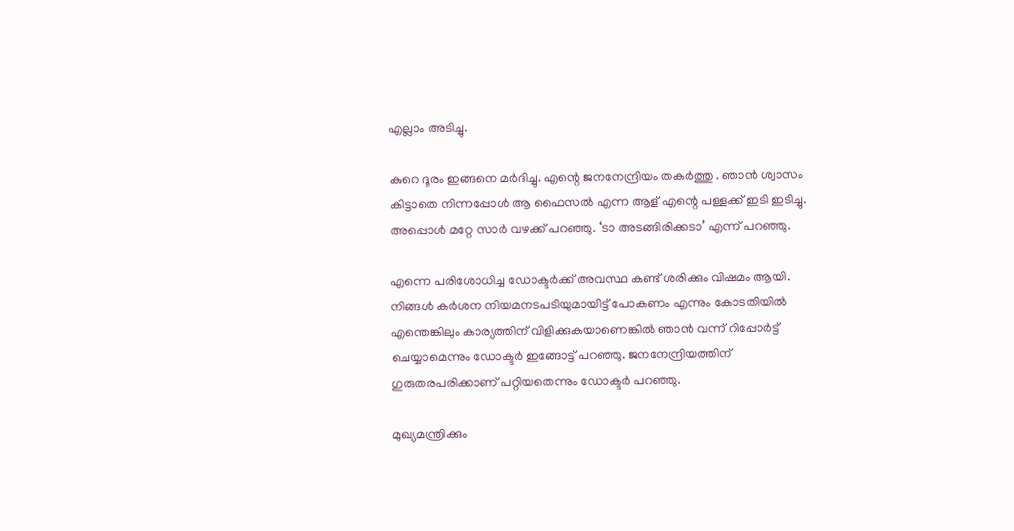എല്ലാം അടിച്ചു.

കുറെ ദൂരം ഇങ്ങനെ മർദിച്ചു. എന്റെ ജനനേന്ദ്രിയം തകർത്തു . ഞാൻ ശ്വാസം കിട്ടാതെ നിന്നപ്പോൾ ആ ഫൈസൽ എന്ന ആള് എന്റെ പള്ളക്ക് ഇടി ഇടിച്ചു. അപ്പൊൾ മറ്റേ സാർ വഴക്ക് പറഞ്ഞു. ‘ടാ അടങ്ങിരിക്കടാ’ എന്ന് പറഞ്ഞു.

എന്നെ പരിശോധിച്ച ഡോക്ടർക്ക് അവസ്ഥ കണ്ട് ശരിക്കും വിഷമം ആയി. നിങ്ങൾ കർശന നിയമനടപടിയുമായിട്ട് പോകണം എന്നും കോടതിയിൽ എന്തെങ്കിലും കാര്യത്തിന് വിളിക്കുകയാണെങ്കിൽ ഞാൻ വന്ന് റിപ്പോർട്ട് ചെയ്യാമെന്നും ഡോക്ടർ ഇങ്ങോട്ട് പറഞ്ഞു. ജനനേന്ദ്രിയത്തിന് ഗുരുതരപരിക്കാണ് പറ്റിയതെന്നും ഡോക്ടർ പറഞ്ഞു.

മുഖ്യമന്ത്രിക്കും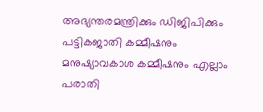അഭ്യന്തരമന്ത്രിക്കും ഡിജിപിക്കും പട്ടികജാതി കമ്മീഷനും മനുഷ്യാവകാശ കമ്മീഷനും എല്ലാം പരാതി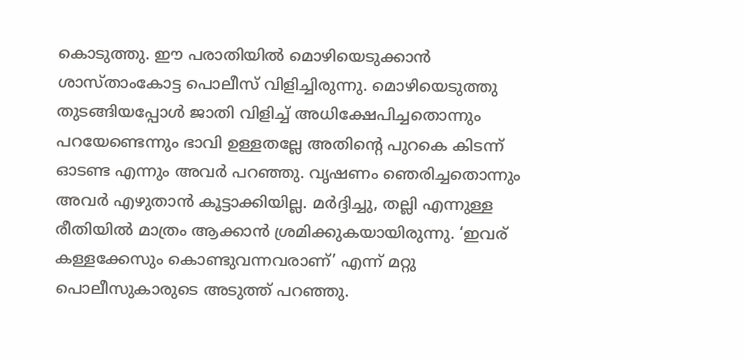കൊടുത്തു. ഈ പരാതിയിൽ മൊഴിയെടുക്കാൻ ശാസ്താംകോട്ട പൊലീസ് വിളിച്ചിരുന്നു. മൊഴിയെടുത്തു തുടങ്ങിയപ്പോൾ ജാതി വിളിച്ച് അധിക്ഷേപിച്ചതൊന്നും പറയേണ്ടെന്നും ഭാവി ഉള്ളതല്ലേ അതിന്റെ പുറകെ കിടന്ന് ഓടണ്ട എന്നും അവർ പറഞ്ഞു. വൃഷണം ഞെരിച്ചതൊന്നും അവർ എഴുതാൻ കൂട്ടാക്കിയില്ല. മർദ്ദിച്ചു, തല്ലി എന്നുള്ള രീതിയിൽ മാത്രം ആക്കാൻ ശ്രമിക്കുകയായിരുന്നു. ‘ഇവര് കള്ളക്കേസും കൊണ്ടുവന്നവരാണ്’ എന്ന് മറ്റു പൊലീസുകാരുടെ അടുത്ത് പറഞ്ഞു.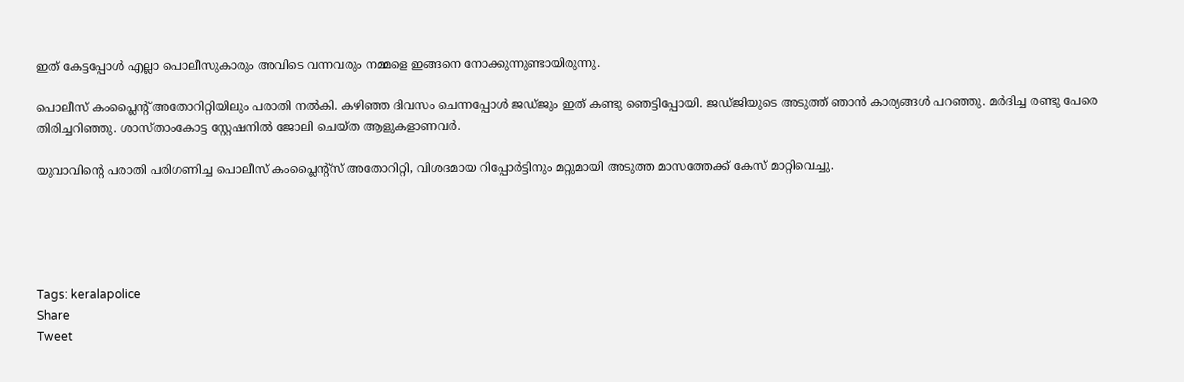ഇത് കേട്ടപ്പോൾ എല്ലാ പൊലീസുകാരും അവിടെ വന്നവരും നമ്മളെ ഇങ്ങനെ നോക്കുന്നുണ്ടായിരുന്നു.

പൊലീസ് കംപ്ലൈന്റ് അതോറിറ്റിയിലും പരാതി നൽകി. കഴിഞ്ഞ ദിവസം ചെന്നപ്പോൾ ജഡ്ജും ഇത് കണ്ടു ഞെട്ടിപ്പോയി. ജഡ്ജിയുടെ അടുത്ത് ഞാൻ കാര്യങ്ങൾ പറഞ്ഞു. മർദിച്ച രണ്ടു പേരെ തിരിച്ചറിഞ്ഞു. ശാസ്താംകോട്ട സ്റ്റേഷനിൽ ജോലി ചെയ്ത ആളുകളാണവർ.

യുവാവിന്റെ പരാതി പരിഗണിച്ച പൊലീസ് കംപ്ലൈന്റ്സ് അതോറിറ്റി, വിശദമായ റിപ്പോർട്ടിനും മറ്റുമായി അടുത്ത മാസത്തേക്ക് കേസ് മാറ്റിവെച്ചു.





Tags: keralapolice
Share
Tweet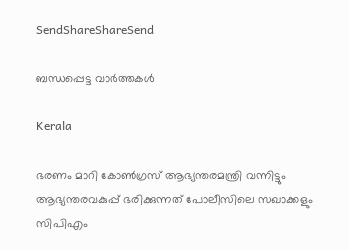SendShareShareSend

ബന്ധപ്പെട്ട വാര്‍ത്തകള്‍

Kerala

ഭരണം മാറി കോൺഗ്രസ് ആഭ്യന്തരമന്ത്രി വന്നിട്ടും ആഭ്യന്തരവകുപ്പ് ഭരിക്കുന്നത് പോലീസിലെ സഖാക്കളും സിപിഎം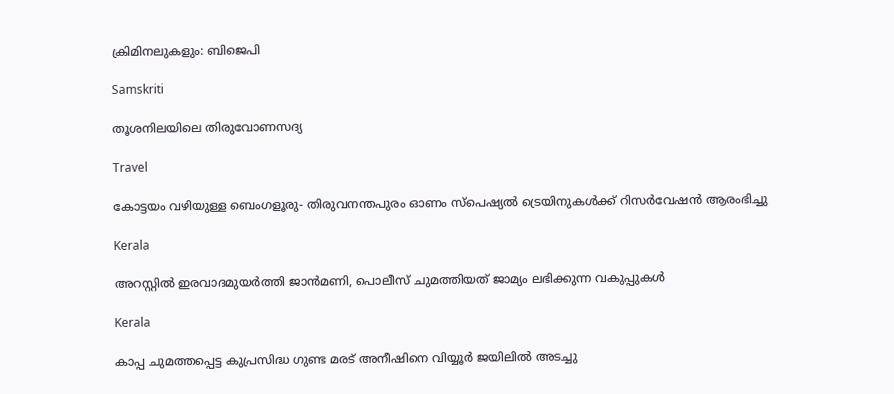ക്രിമിനലുകളും: ബിജെപി

Samskriti

തൂശനിലയിലെ തിരുവോണസദ്യ

Travel

കോട്ടയം വഴിയുള്ള ബെംഗളൂരു- തിരുവനന്തപുരം ഓണം സ്‌പെഷ്യല്‍ ട്രെയിനുകള്‍ക്ക് റിസര്‍വേഷന്‍ ആരംഭിച്ചു

Kerala

അറസ്റ്റില്‍ ഇരവാദമുയര്‍ത്തി ജാന്‍മണി, പൊലീസ് ചുമത്തിയത് ജാമ്യം ലഭിക്കുന്ന വകുപ്പുകള്‍

Kerala

കാപ്പ ചുമത്തപ്പെട്ട കുപ്രസിദ്ധ ഗുണ്ട മരട് അനീഷിനെ വിയ്യൂര്‍ ജയിലില്‍ അടച്ചു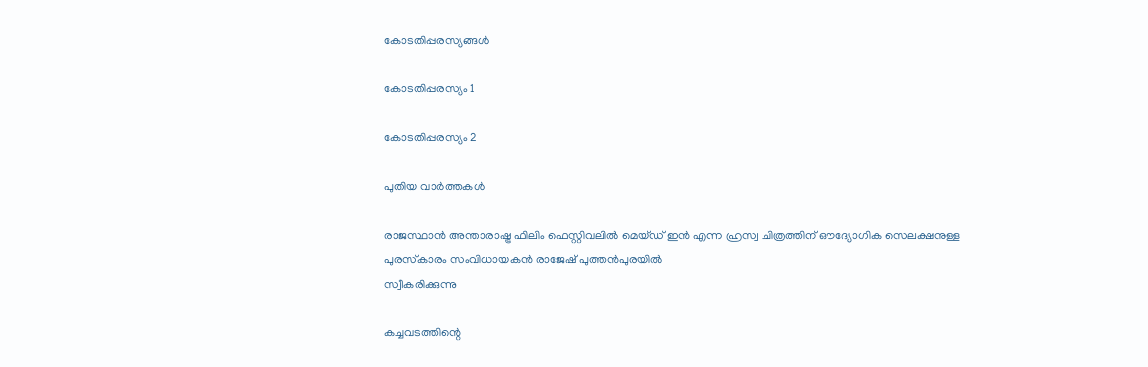കോടതിപ്പരസ്യങ്ങള്‍

കോടതിപ്പരസ്യം 1

കോടതിപ്പരസ്യം 2

പുതിയ വാര്‍ത്തകള്‍

രാജസ്ഥാന്‍ അന്താരാഷ്ട്ര ഫിലിം ഫെസ്റ്റിവലില്‍ മെയ്ഡ് ഇന്‍ എന്ന ഹ്രസ്വ ചിത്രത്തിന് ഔദ്യോഗിക സെലക്ഷനുള്ള
പുരസ്‌കാരം സംവിധായകന്‍ രാജേഷ് പുത്തന്‍പുരയില്‍
സ്വീകരിക്കുന്നു

കച്ചവടത്തിന്റെ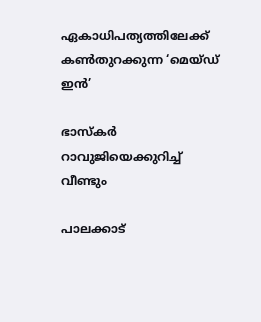ഏകാധിപത്യത്തിലേക്ക് കണ്‍തുറക്കുന്ന ‘മെയ്ഡ് ഇന്‍’

ഭാസ്‌കര്‍ റാവുജിയെക്കുറിച്ച് വീണ്ടും

പാലക്കാട്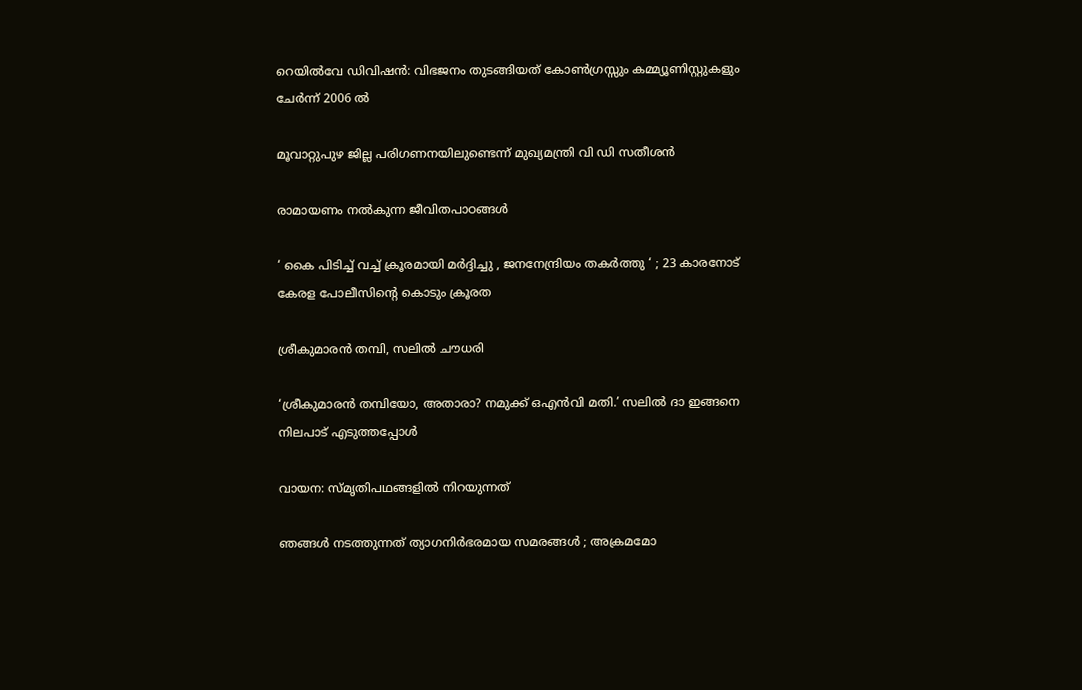റെയിൽവേ ഡിവിഷൻ: വിഭജനം തുടങ്ങിയത് കോൺഗ്രസ്സും കമ്മ്യൂണിസ്റ്റുകളും ചേർന്ന് 2006 ൽ

മൂവാറ്റുപുഴ ജില്ല പരിഗണനയിലുണ്ടെന്ന് മുഖ്യമന്ത്രി വി ഡി സതീശന്‍

രാമായണം നല്‍കുന്ന ജീവിതപാഠങ്ങള്‍

‘ കൈ പിടിച്ച് വച്ച് ക്രൂരമായി മർദ്ദിച്ചു , ജനനേന്ദ്രിയം തകർത്തു ‘ ; 23 കാരനോട് കേരള പോലീസിന്റെ കൊടും ക്രൂരത

ശ്രീകുമാരന്‍ തമ്പി, സലില്‍ ചൗധരി

‘ശ്രീകുമാരന്‍ തമ്പിയോ, അതാരാ? നമുക്ക് ഒഎന്‍വി മതി.’ സലില്‍ ദാ ഇങ്ങനെ നിലപാട് എടുത്തപ്പോള്‍

വായന: സ്മൃതിപഥങ്ങളില്‍ നിറയുന്നത്

ഞങ്ങൾ നടത്തുന്നത് ത്യാഗനിർഭരമായ സമരങ്ങൾ ; അക്രമമോ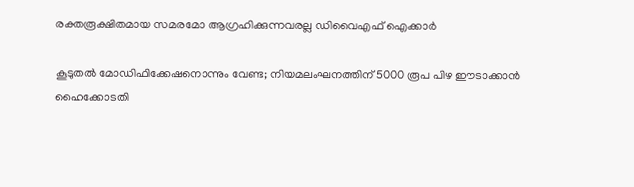രക്തരൂക്ഷിതമായ സമരമോ ആഗ്രഹിക്കുന്നവരല്ല ഡിവൈഎഫ് ഐക്കാർ

കൂടുതല്‍ മോഡിഫിക്കേഷനൊന്നും വേണ്ട; നിയമലംഘനത്തിന് 5000 രൂപ പിഴ ഈടാക്കാൻ ഹൈക്കോടതി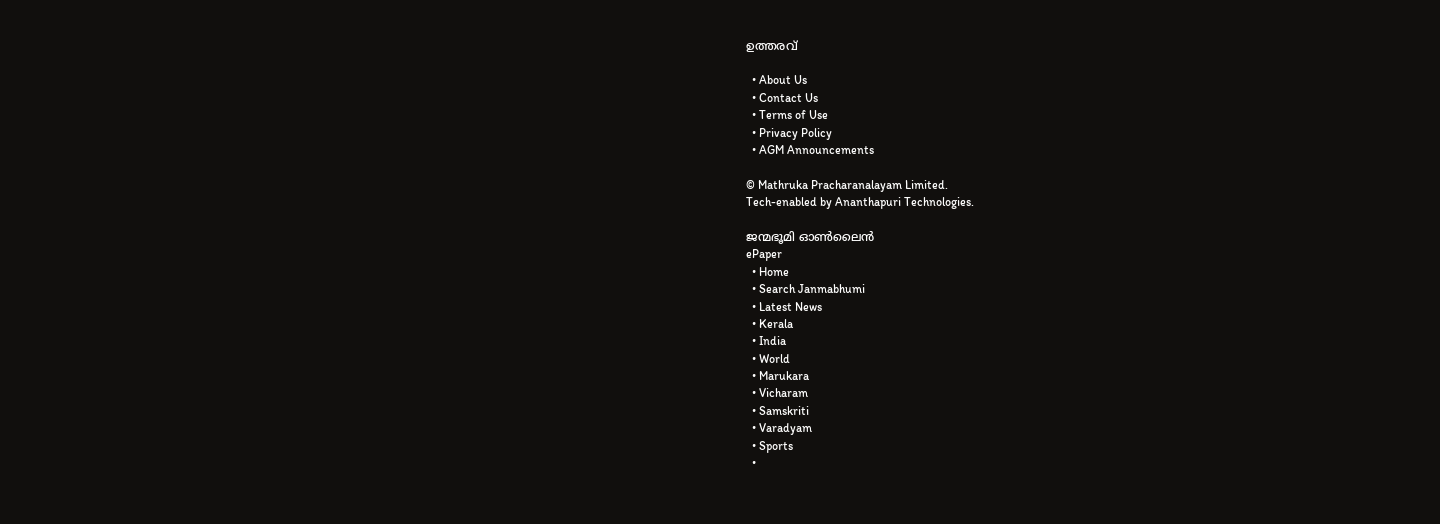ഉത്തരവ്

  • About Us
  • Contact Us
  • Terms of Use
  • Privacy Policy
  • AGM Announcements

© Mathruka Pracharanalayam Limited.
Tech-enabled by Ananthapuri Technologies.

ജന്മഭൂമി ഓണ്‍ലൈന്‍
ePaper
  • Home
  • Search Janmabhumi
  • Latest News
  • Kerala
  • India
  • World
  • Marukara
  • Vicharam
  • Samskriti
  • Varadyam
  • Sports
  •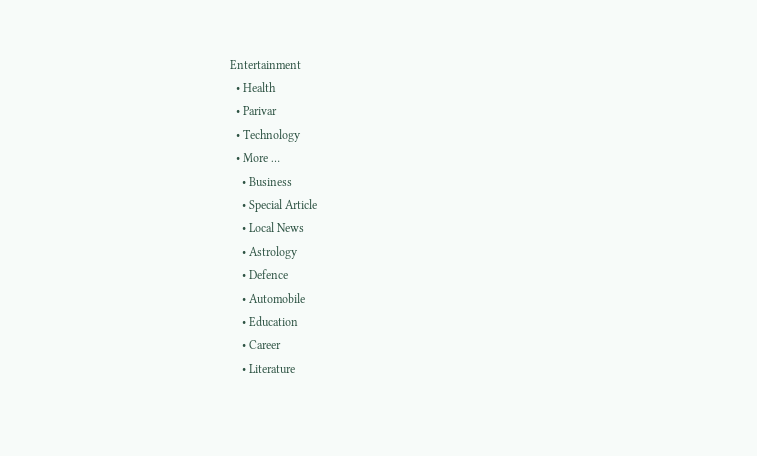Entertainment
  • Health
  • Parivar
  • Technology
  • More …
    • Business
    • Special Article
    • Local News
    • Astrology
    • Defence
    • Automobile
    • Education
    • Career
    • Literature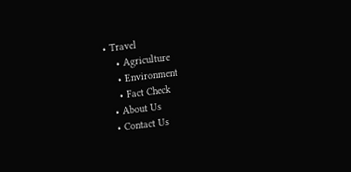• Travel
    • Agriculture
    • Environment
    • Fact Check
  • About Us
  • Contact Us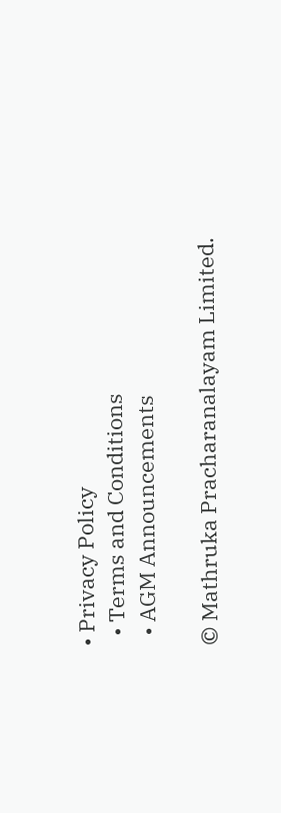• Privacy Policy
  • Terms and Conditions
  • AGM Announcements

© Mathruka Pracharanalayam Limited.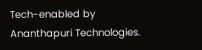Tech-enabled by Ananthapuri Technologies.